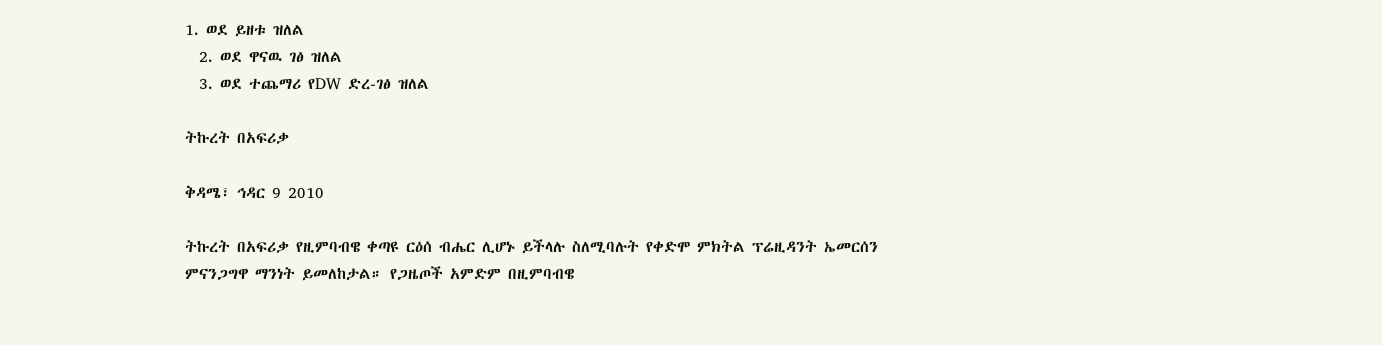1. ወደ ይዘቱ ዝለል
  2. ወደ ዋናዉ ገፅ ዝለል
  3. ወደ ተጨማሪ የDW ድረ-ገፅ ዝለል

ትኩረት በአፍሪቃ

ቅዳሜ፣ ኅዳር 9 2010

ትኩረት በአፍሪቃ የዚምባብዌ ቀጣዩ ርዕሰ ብሔር ሊሆኑ ይችላሉ ስለሚባሉት የቀድሞ ምክትል ፕሬዚዳንት ኤመርሰን ምናንጋግዋ ማንነት ይመለከታል። የጋዜጦች አምድም በዚምባብዌ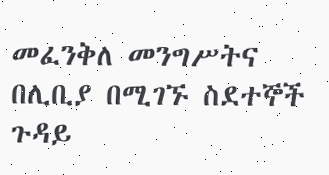መፈንቅለ መንግሥትና በሊቢያ በሚገኙ ስደተኞች ጉዳይ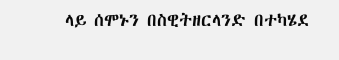ላይ ሰሞኑን በስዊትዘርላንድ በተካሄደ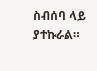ስብሰባ ላይ ያተኩራል።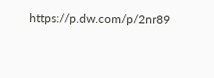https://p.dw.com/p/2nr89